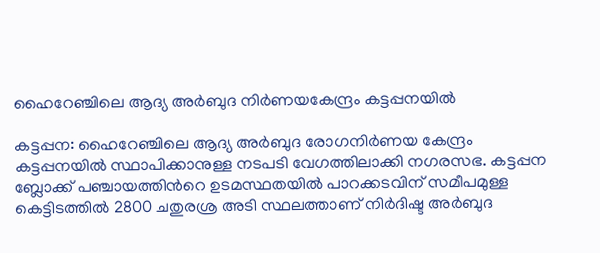ഹൈറേഞ്ചിലെ ആദ്യ അർബുദ നിർണയകേന്ദ്രം കട്ടപ്പനയിൽ

കട്ടപ്പന: ഹൈറേഞ്ചിലെ ആദ്യ അർബുദ രോഗനിർണയ കേന്ദ്രം കട്ടപ്പനയിൽ സ്ഥാപിക്കാനുള്ള നടപടി വേഗത്തിലാക്കി നഗരസഭ. കട്ടപ്പന ബ്ലോക്ക് പഞ്ചായത്തിന്‍റെ ഉടമസ്ഥതയിൽ പാറക്കടവിന് സമീപമുള്ള കെട്ടിടത്തിൽ 2800 ചതുരശ്ര അടി സ്ഥലത്താണ് നിർദിഷ്ട അർബുദ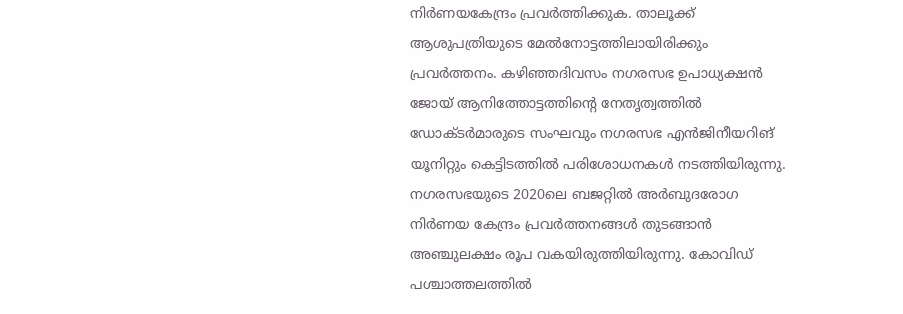നിർണയകേന്ദ്രം പ്രവർത്തിക്കുക. താലൂക്ക് ആശുപത്രിയുടെ മേൽനോട്ടത്തിലായിരിക്കും പ്രവർത്തനം. കഴിഞ്ഞദിവസം നഗരസഭ ഉപാധ്യക്ഷൻ ജോയ് ആനിത്തോട്ടത്തിന്‍റെ നേതൃത്വത്തിൽ ഡോക്ടർമാരുടെ സംഘവും നഗരസഭ എൻജിനീയറിങ് യൂനിറ്റും കെട്ടിടത്തിൽ പരിശോധനകൾ നടത്തിയിരുന്നു. നഗരസഭയുടെ 2020ലെ ബജറ്റിൽ അർബുദരോഗ നിർണയ കേന്ദ്രം പ്രവർത്തനങ്ങൾ തുടങ്ങാൻ അഞ്ചുലക്ഷം രൂപ വകയിരുത്തിയിരുന്നു. കോവിഡ് പശ്ചാത്തലത്തിൽ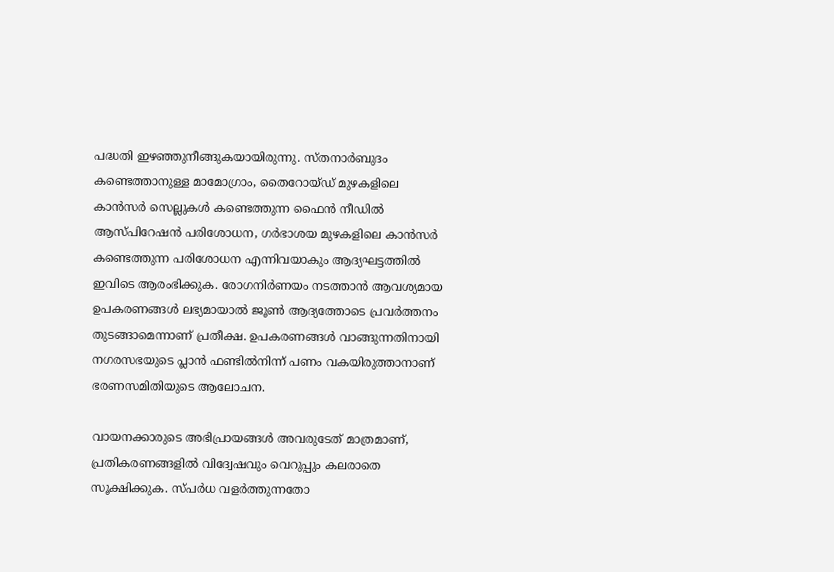പദ്ധതി ഇഴഞ്ഞുനീങ്ങുകയായിരുന്നു. സ്തനാർബുദം കണ്ടെത്താനുള്ള മാമോഗ്രാം, തൈറോയ്ഡ് മുഴകളിലെ കാൻസർ സെല്ലുകൾ കണ്ടെത്തുന്ന ഫൈൻ നീഡിൽ ആസ്പിറേഷൻ പരിശോധന, ഗർഭാശയ മുഴകളിലെ കാൻസർ കണ്ടെത്തുന്ന പരിശോധന എന്നിവയാകും ആദ്യഘട്ടത്തിൽ ഇവിടെ ആരംഭിക്കുക. രോഗനിർണയം നടത്താൻ ആവശ്യമായ ഉപകരണങ്ങൾ ലഭ്യമായാൽ ജൂൺ ആദ്യത്തോടെ പ്രവർത്തനം തുടങ്ങാമെന്നാണ് പ്രതീക്ഷ. ഉപകരണങ്ങൾ വാങ്ങുന്നതിനായി നഗരസഭയുടെ പ്ലാൻ ഫണ്ടിൽനിന്ന് പണം വകയിരുത്താനാണ് ഭരണസമിതിയുടെ ആലോചന.

വായനക്കാരുടെ അഭിപ്രായങ്ങള്‍ അവരുടേത് മാത്രമാണ്, പ്രതികരണങ്ങളിൽ വിദ്വേഷവും വെറുപ്പും കലരാതെ സൂക്ഷിക്കുക. സ്പർധ വളർത്തുന്നതോ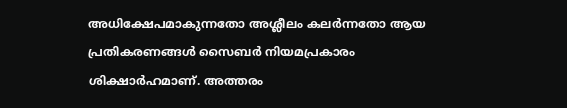അധിക്ഷേപമാകുന്നതോ അശ്ലീലം കലർന്നതോ ആയ പ്രതികരണങ്ങൾ സൈബർ നിയമപ്രകാരം ശിക്ഷാർഹമാണ്. അത്തരം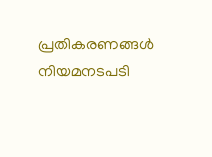പ്രതികരണങ്ങൾ നിയമനടപടി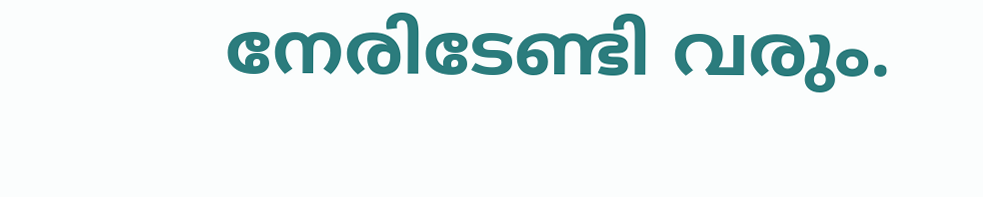നേരിടേണ്ടി വരും.